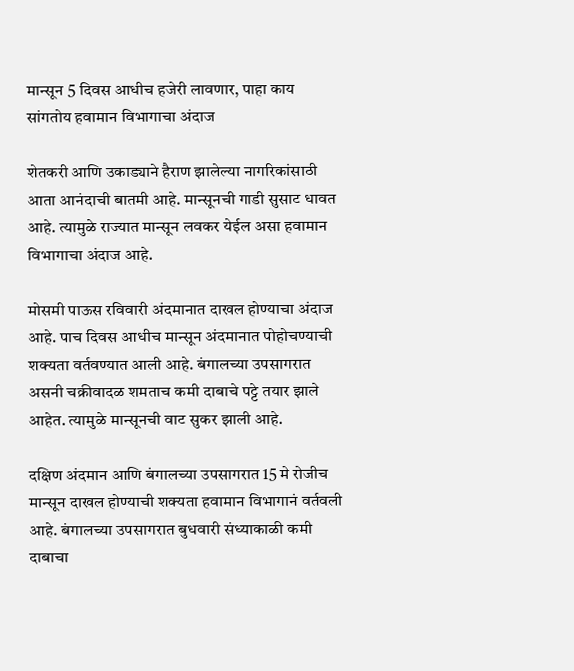मान्सून 5 दिवस आधीच हजेरी लावणार, पाहा काय सांगतोय हवामान विभागाचा अंदाज

शेतकरी आणि उकाड्याने हैराण झालेल्या नागरिकांसाठी आता आनंदाची बातमी आहे. मान्सूनची गाडी सुसाट धावत आहे. त्यामुळे राज्यात मान्सून लवकर येईल असा हवामान विभागाचा अंदाज आहे.

मोसमी पाऊस रविवारी अंदमानात दाखल होण्याचा अंदाज आहे. पाच दिवस आधीच मान्सून अंदमानात पोहोचण्याची शक्यता वर्तवण्यात आली आहे. बंगालच्या उपसागरात असनी चक्रीवादळ शमताच कमी दाबाचे पट्टे तयार झाले आहेत. त्यामुळे मान्सूनची वाट सुकर झाली आहे.

दक्षिण अंदमान आणि बंगालच्या उपसागरात 15 मे रोजीच मान्सून दाखल होण्याची शक्यता हवामान विभागानं वर्तवली आहे. बंगालच्या उपसागरात बुधवारी संध्याकाळी कमी दाबाचा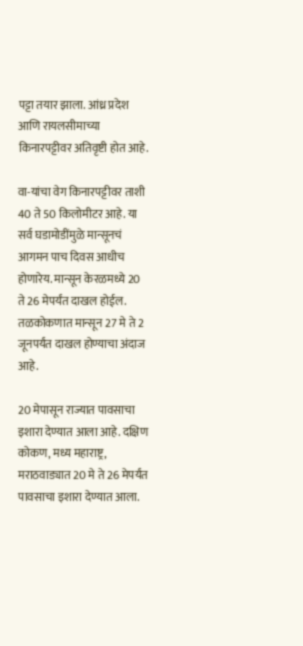पट्टा तयार झाला. आंध्र प्रदेश आणि रायलसीमाच्या किनारपट्टीवर अतिवृष्टी होत आहे.

वा-यांचा वेग किनारपट्टीवर ताशी 40 ते 50 किलोमीटर आहे. या सर्व घडामोडींमुळे मान्सूनचं आगमन पाच दिवस आधीच होणारेय. मान्सून केरळमध्ये 20 ते 26 मेपर्यंत दाखल होईल. तळकोकणात मान्सून 27 मे ते 2 जूनपर्यंत दाखल होण्याचा अंदाज आहे.

20 मेपासून राज्यात पावसाचा इशारा देण्यात आला आहे. दक्षिण कोकण, मध्य महाराष्ट्र, मराठवाड्यात 20 मे ते 26 मेपर्यंत पावसाचा इशारा देण्यात आला.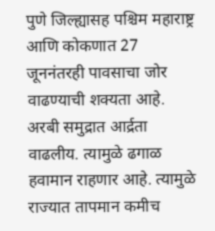पुणे जिल्ह्यासह पश्चिम महाराष्ट्र आणि कोकणात 27 जूननंतरही पावसाचा जोर वाढण्याची शक्यता आहे. अरबी समुद्रात आर्द्रता वाढलीय. त्यामुळे ढगाळ हवामान राहणार आहे. त्यामुळे राज्यात तापमान कमीच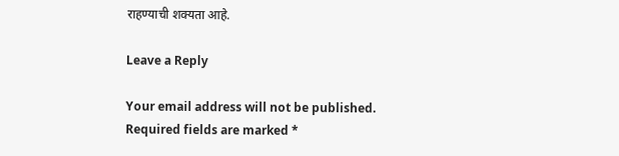राहण्याची शक्यता आहे.

Leave a Reply

Your email address will not be published. Required fields are marked *